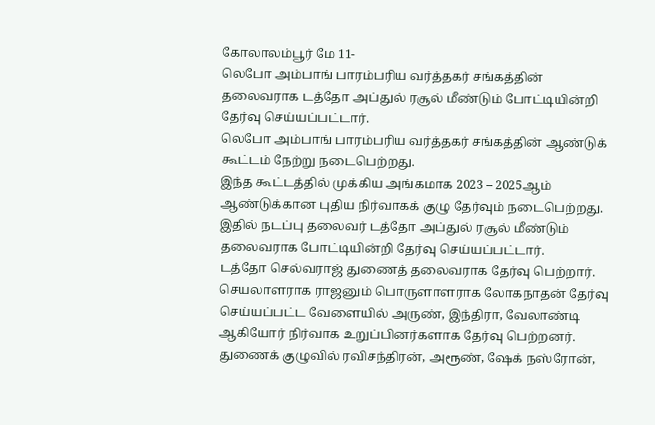கோலாலம்பூர் மே 11-
லெபோ அம்பாங் பாரம்பரிய வர்த்தகர் சங்கத்தின் தலைவராக டத்தோ அப்துல் ரசூல் மீண்டும் போட்டியின்றி தேர்வு செய்யப்பட்டார்.
லெபோ அம்பாங் பாரம்பரிய வர்த்தகர் சங்கத்தின் ஆண்டுக் கூட்டம் நேற்று நடைபெற்றது.
இந்த கூட்டத்தில் முக்கிய அங்கமாக 2023 – 2025ஆம் ஆண்டுக்கான புதிய நிர்வாகக் குழு தேர்வும் நடைபெற்றது.
இதில் நடப்பு தலைவர் டத்தோ அப்துல் ரசூல் மீண்டும் தலைவராக போட்டியின்றி தேர்வு செய்யப்பட்டார்.
டத்தோ செல்வராஜ் துணைத் தலைவராக தேர்வு பெற்றார்.
செயலாளராக ராஜனும் பொருளாளராக லோகநாதன் தேர்வு செய்யப்பட்ட வேளையில் அருண், இந்திரா, வேலாண்டி ஆகியோர் நிர்வாக உறுப்பினர்களாக தேர்வு பெற்றனர்.
துணைக் குழுவில் ரவிசந்திரன், அரூண், ஷேக் நஸ்ரோன்,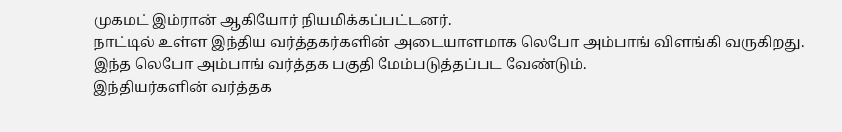முகமட் இம்ரான் ஆகியோர் நியமிக்கப்பட்டனர்.
நாட்டில் உள்ள இந்திய வர்த்தகர்களின் அடையாளமாக லெபோ அம்பாங் விளங்கி வருகிறது.
இந்த லெபோ அம்பாங் வர்த்தக பகுதி மேம்படுத்தப்பட வேண்டும்.
இந்தியர்களின் வர்த்தக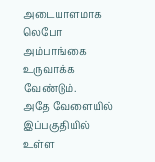அடையாளமாக லெபோ அம்பாங்கை உருவாக்க வேண்டும்.
அதே வேளையில் இப்பகுதியில் உள்ள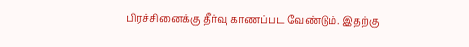பிரச்சினைக்கு தீர்வு காணப்பட வேண்டும். இதற்கு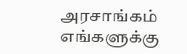அரசாங்கம் எங்களுக்கு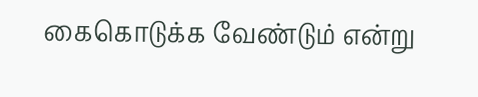கைகொடுக்க வேண்டும் என்று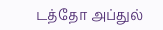டத்தோ அப்துல்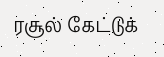ரசூல் கேட்டுக்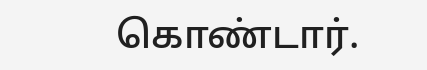கொண்டார்.